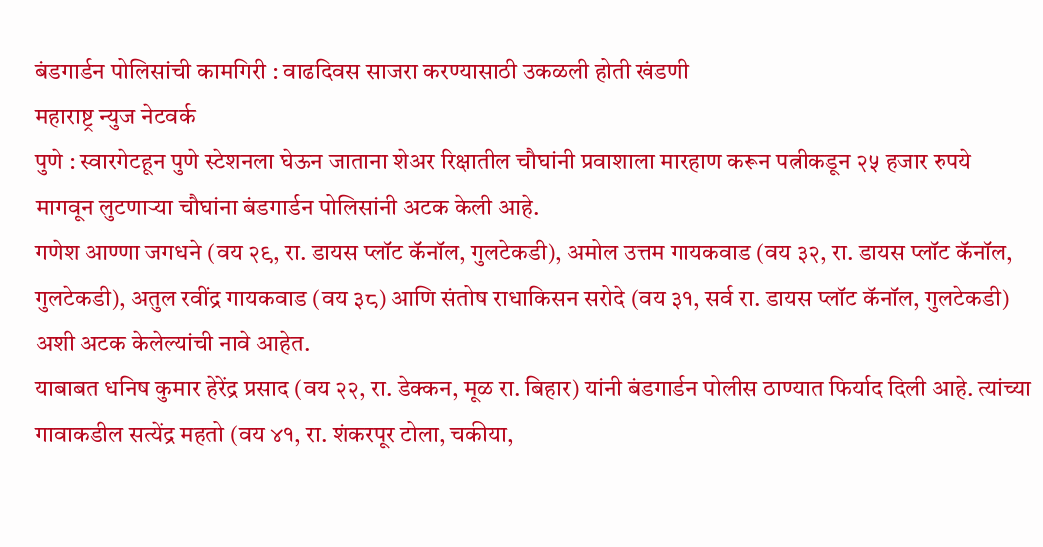बंडगार्डन पोलिसांची कामगिरी : वाढदिवस साजरा करण्यासाठी उकळली होती खंडणी
महाराष्ट्र न्युज नेटवर्क
पुणे : स्वारगेटहून पुणे स्टेशनला घेऊन जाताना शेअर रिक्षातील चौघांनी प्रवाशाला मारहाण करून पत्नीकडून २५ हजार रुपये मागवून लुटणाऱ्या चौघांना बंडगार्डन पोलिसांनी अटक केली आहे.
गणेश आण्णा जगधने (वय २९, रा. डायस प्लॉट कॅनॉल, गुलटेकडी), अमोल उत्तम गायकवाड (वय ३२, रा. डायस प्लॉट कॅनॉल, गुलटेकडी), अतुल रवींद्र गायकवाड (वय ३८) आणि संतोष राधाकिसन सरोदे (वय ३१, सर्व रा. डायस प्लॉट कॅनॉल, गुलटेकडी) अशी अटक केलेल्यांची नावे आहेत.
याबाबत धनिष कुमार हेरेंद्र प्रसाद (वय २२, रा. डेक्कन, मूळ रा. बिहार) यांनी बंडगार्डन पोलीस ठाण्यात फिर्याद दिली आहे. त्यांच्या गावाकडील सत्येंद्र महतो (वय ४१, रा. शंकरपूर टोला, चकीया,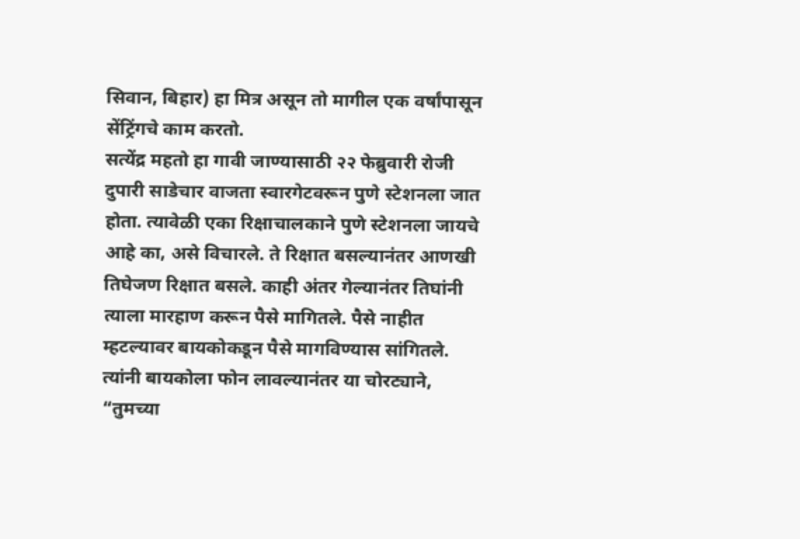सिवान, बिहार) हा मित्र असून तो मागील एक वर्षांपासून सेंट्रिंगचे काम करतो.
सत्येंद्र महतो हा गावी जाण्यासाठी २२ फेब्रुवारी रोजी दुपारी साडेचार वाजता स्वारगेटवरून पुणे स्टेशनला जात होता. त्यावेळी एका रिक्षाचालकाने पुणे स्टेशनला जायचे आहे का, असे विचारले. ते रिक्षात बसल्यानंतर आणखी तिघेजण रिक्षात बसले. काही अंतर गेल्यानंतर तिघांनी त्याला मारहाण करून पैसे मागितले. पैसे नाहीत म्हटल्यावर बायकोकडून पैसे मागविण्यास सांगितले.
त्यांनी बायकोला फोन लावल्यानंतर या चोरट्याने, “तुमच्या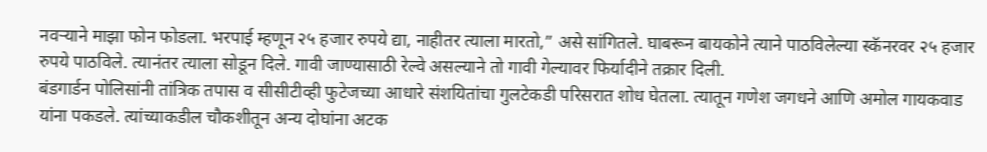नवऱ्याने माझा फोन फोडला. भरपाई म्हणून २५ हजार रुपये द्या, नाहीतर त्याला मारतो,” असे सांगितले. घाबरून बायकोने त्याने पाठविलेल्या स्कॅनरवर २५ हजार रुपये पाठविले. त्यानंतर त्याला सोडून दिले. गावी जाण्यासाठी रेल्वे असल्याने तो गावी गेल्यावर फिर्यादीने तक्रार दिली.
बंडगार्डन पोलिसांनी तांत्रिक तपास व सीसीटीव्ही फुटेजच्या आधारे संशयितांचा गुलटेकडी परिसरात शोध घेतला. त्यातून गणेश जगधने आणि अमोल गायकवाड यांना पकडले. त्यांच्याकडील चौकशीतून अन्य दोघांना अटक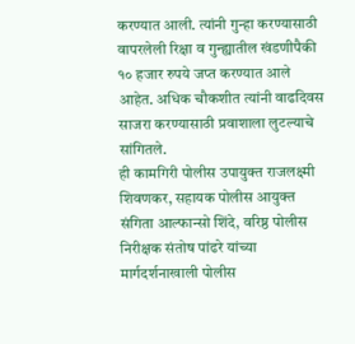करण्यात आली. त्यांनी गुन्हा करण्यासाठी वापरलेली रिक्षा व गुन्ह्यातील खंडणीपैकी १० हजार रुपये जप्त करण्यात आले आहेत. अधिक चौकशीत त्यांनी वाढदिवस साजरा करण्यासाठी प्रवाशाला लुटल्याचे सांगितले.
ही कामगिरी पोलीस उपायुक्त राजलक्ष्मी शिवणकर, सहायक पोलीस आयुक्त संगिता आल्फान्सो शिंदे, वरिष्ठ पोलीस निरीक्षक संतोष पांढरे यांच्या मार्गदर्शनाखाली पोलीस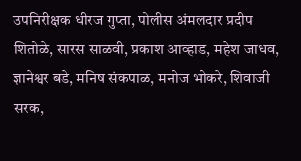उपनिरीक्षक धीरज गुप्ता, पोलीस अंमलदार प्रदीप शितोळे, सारस साळवी, प्रकाश आव्हाड, महेश जाधव, ज्ञानेश्वर बडे, मनिष संकपाळ, मनोज भोकरे, शिवाजी सरक,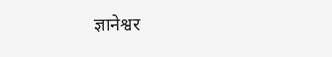ज्ञानेश्वर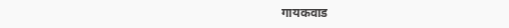गायकवाड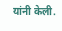यांनी केली.